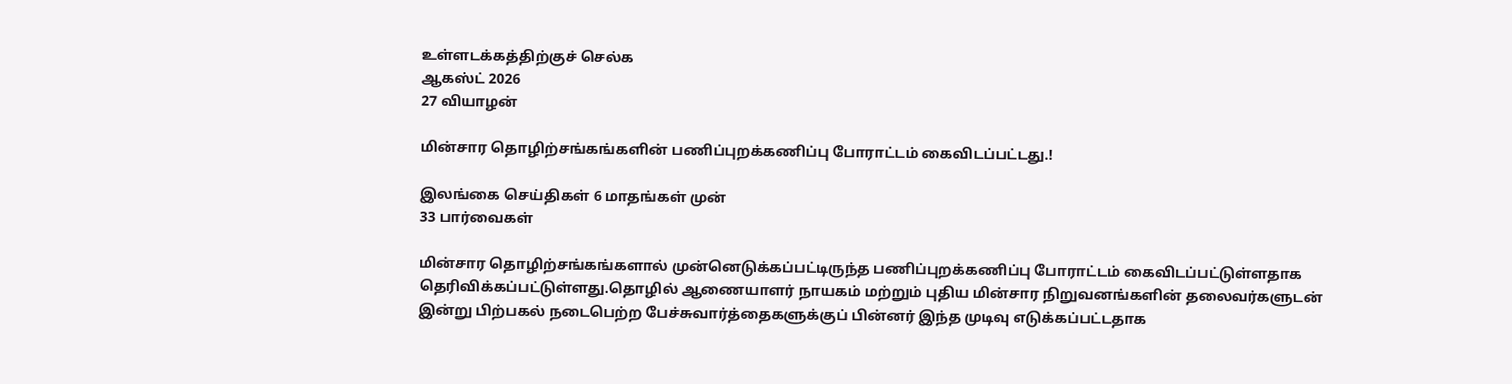உள்ளடக்கத்திற்குச் செல்க
ஆகஸ்ட் 2026
27 வியாழன்

மின்சார தொழிற்சங்கங்களின் பணிப்புறக்கணிப்பு போராட்டம் கைவிடப்பட்டது.!

இலங்கை செய்திகள் 6 மாதங்கள் முன்
33 பார்வைகள்

மின்சார தொழிற்சங்கங்களால் முன்னெடுக்கப்பட்டிருந்த பணிப்புறக்கணிப்பு போராட்டம் கைவிடப்பட்டுள்ளதாக தெரிவிக்கப்பட்டுள்ளது.தொழில் ஆணையாளர் நாயகம் மற்றும் புதிய மின்சார நிறுவனங்களின் தலைவர்களுடன் இன்று பிற்பகல் நடைபெற்ற பேச்சுவார்த்தைகளுக்குப் பின்னர் இந்த முடிவு எடுக்கப்பட்டதாக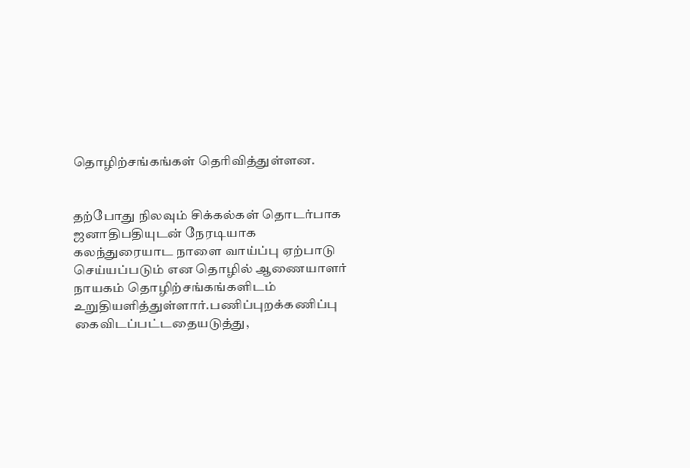தொழிற்சங்கங்கள் தெரிவித்துள்ளன.


தற்போது நிலவும் சிக்கல்கள் தொடர்பாக ஜனாதிபதியுடன் நேரடியாக கலந்துரையாட நாளை வாய்ப்பு ஏற்பாடு செய்யப்படும் என தொழில் ஆணையாளர் நாயகம் தொழிற்சங்கங்களிடம் உறுதியளித்துள்ளார்.பணிப்புறக்கணிப்பு கைவிடப்பட்டதையடுத்து,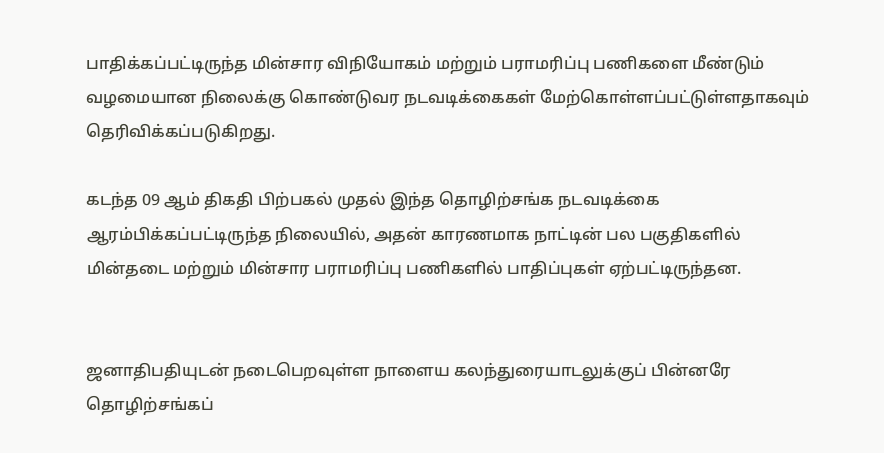பாதிக்கப்பட்டிருந்த மின்சார விநியோகம் மற்றும் பராமரிப்பு பணிகளை மீண்டும் வழமையான நிலைக்கு கொண்டுவர நடவடிக்கைகள் மேற்கொள்ளப்பட்டுள்ளதாகவும் தெரிவிக்கப்படுகிறது.

கடந்த 09 ஆம் திகதி பிற்பகல் முதல் இந்த தொழிற்சங்க நடவடிக்கை ஆரம்பிக்கப்பட்டிருந்த நிலையில், அதன் காரணமாக நாட்டின் பல பகுதிகளில் மின்தடை மற்றும் மின்சார பராமரிப்பு பணிகளில் பாதிப்புகள் ஏற்பட்டிருந்தன.


ஜனாதிபதியுடன் நடைபெறவுள்ள நாளைய கலந்துரையாடலுக்குப் பின்னரே தொழிற்சங்கப்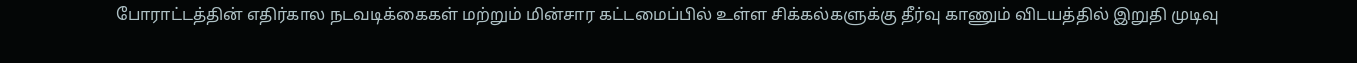போராட்டத்தின் எதிர்கால நடவடிக்கைகள் மற்றும் மின்சார கட்டமைப்பில் உள்ள சிக்கல்களுக்கு தீர்வு காணும் விடயத்தில் இறுதி முடிவு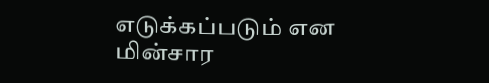எடுக்கப்படும் என மின்சார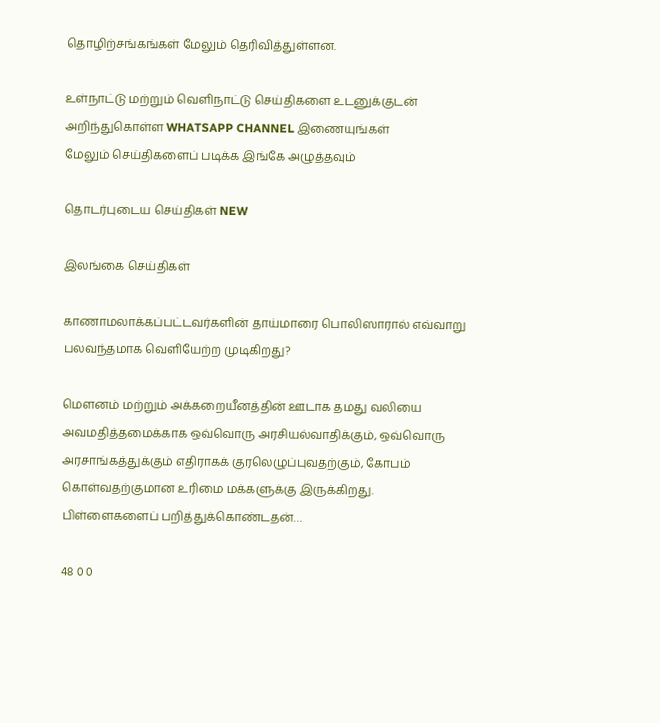தொழிற்சங்கங்கள் மேலும் தெரிவித்துள்ளன.

உள்நாட்டு மற்றும் வெளிநாட்டு செய்திகளை உடனுக்குடன் அறிந்துகொள்ள WHATSAPP CHANNEL இணையுங்கள்
மேலும் செய்திகளைப் படிக்க இங்கே அழுத்தவும்

தொடர்புடைய செய்திகள் NEW

இலங்கை செய்திகள்

காணாமலாக்கப்பட்டவர்களின் தாய்மாரை பொலிஸாரால் எவ்வாறு பலவந்தமாக வெளியேற்ற முடிகிறது?

மௌனம் மற்றும் அக்கறையீனத்தின் ஊடாக தமது வலியை அவமதித்தமைக்காக ஒவ்வொரு அரசியல்வாதிக்கும், ஒவ்வொரு அரசாங்கத்துக்கும் எதிராகக் குரலெழுப்புவதற்கும், கோபம் கொள்வதற்குமான உரிமை மக்களுக்கு இருக்கிறது. பிள்ளைகளைப் பறித்துக்கொண்டதன்…

48 0 0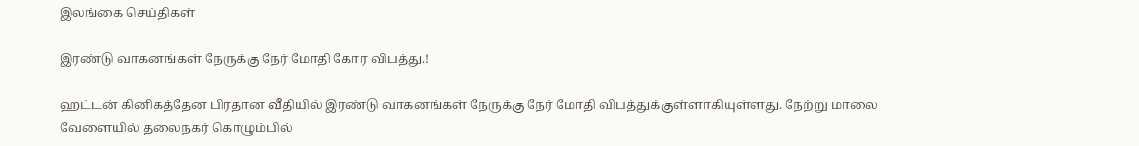இலங்கை செய்திகள்

இரண்டு வாகனங்கள் நேருக்கு நேர் மோதி கோர விபத்து.!

ஹட்டன் கினிகத்தேன பிரதான வீதியில் இரண்டு வாகனங்கள் நேருக்கு நேர் மோதி விபத்துக்குள்ளாகியுள்ளது. நேற்று மாலை வேளையில் தலைநகர் கொழும்பில்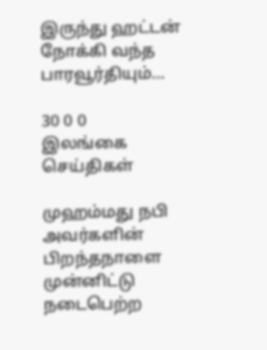இருந்து ஹட்டன் நோக்கி வந்த பாரவூர்தியும்…

30 0 0
இலங்கை செய்திகள்

முஹம்மது நபி அவர்களின் பிறந்தநாளை முன்னிட்டு நடைபெற்ற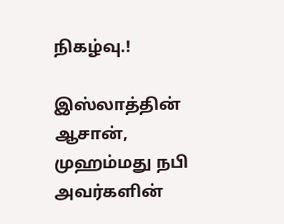நிகழ்வு.!

இஸ்லாத்தின் ஆசான், முஹம்மது நபி அவர்களின்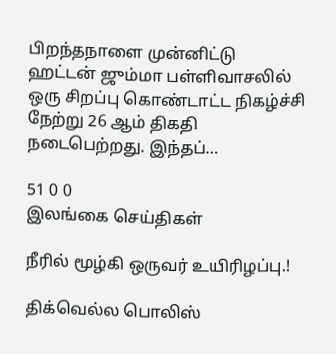பிறந்தநாளை முன்னிட்டு ஹட்டன் ஜும்மா பள்ளிவாசலில் ஒரு சிறப்பு கொண்டாட்ட நிகழ்ச்சி நேற்று 26 ஆம் திகதி நடைபெற்றது. இந்தப்…

51 0 0
இலங்கை செய்திகள்

நீரில் மூழ்கி ஒருவர் உயிரிழப்பு.!

திக்வெல்ல பொலிஸ்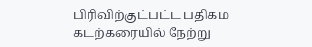பிரிவிற்குட்பட்ட பதிகம கடற்கரையில் நேற்று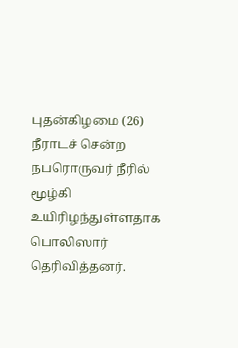புதன்கிழமை (26) நீராடச் சென்ற நபரொருவர் நீரில் மூழ்கி உயிரிழந்துள்ளதாக பொலிஸார் தெரிவித்தனர்.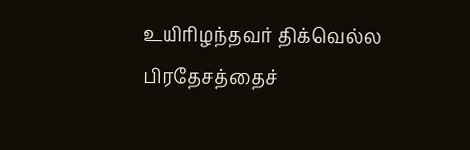உயிரிழந்தவர் திக்வெல்ல பிரதேசத்தைச்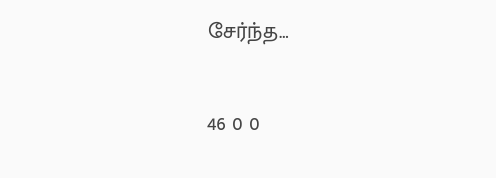சேர்ந்த…

46 0 0